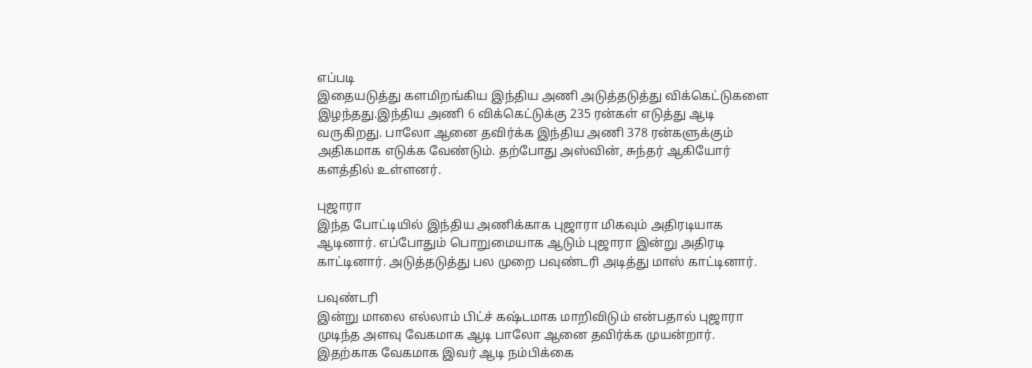எப்படி
இதையடுத்து களமிறங்கிய இந்திய அணி அடுத்தடுத்து விக்கெட்டுகளை இழந்தது.இந்திய அணி 6 விக்கெட்டுக்கு 235 ரன்கள் எடுத்து ஆடி வருகிறது. பாலோ ஆனை தவிர்க்க இந்திய அணி 378 ரன்களுக்கும் அதிகமாக எடுக்க வேண்டும். தற்போது அஸ்வின், சுந்தர் ஆகியோர் களத்தில் உள்ளனர்.

புஜாரா
இந்த போட்டியில் இந்திய அணிக்காக புஜாரா மிகவும் அதிரடியாக ஆடினார். எப்போதும் பொறுமையாக ஆடும் புஜாரா இன்று அதிரடி காட்டினார். அடுத்தடுத்து பல முறை பவுண்டரி அடித்து மாஸ் காட்டினார்.

பவுண்டரி
இன்று மாலை எல்லாம் பிட்ச் கஷ்டமாக மாறிவிடும் என்பதால் புஜாரா முடிந்த அளவு வேகமாக ஆடி பாலோ ஆனை தவிர்க்க முயன்றார். இதற்காக வேகமாக இவர் ஆடி நம்பிக்கை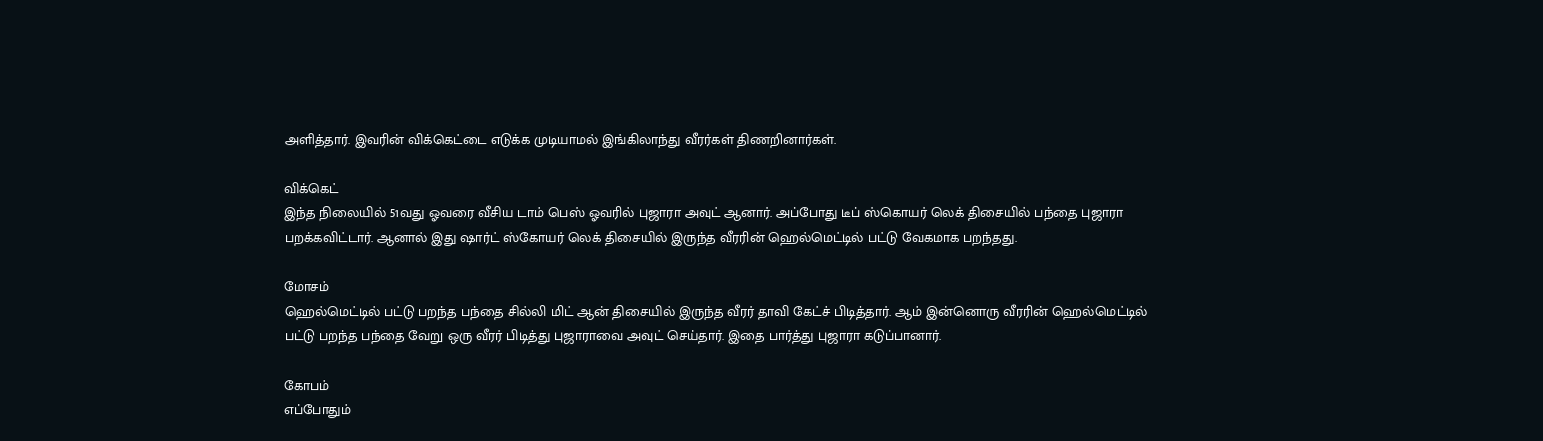அளித்தார். இவரின் விக்கெட்டை எடுக்க முடியாமல் இங்கிலாந்து வீரர்கள் திணறினார்கள்.

விக்கெட்
இந்த நிலையில் 51வது ஓவரை வீசிய டாம் பெஸ் ஓவரில் புஜாரா அவுட் ஆனார். அப்போது டீப் ஸ்கொயர் லெக் திசையில் பந்தை புஜாரா பறக்கவிட்டார். ஆனால் இது ஷார்ட் ஸ்கோயர் லெக் திசையில் இருந்த வீரரின் ஹெல்மெட்டில் பட்டு வேகமாக பறந்தது.

மோசம்
ஹெல்மெட்டில் பட்டு பறந்த பந்தை சில்லி மிட் ஆன் திசையில் இருந்த வீரர் தாவி கேட்ச் பிடித்தார். ஆம் இன்னொரு வீரரின் ஹெல்மெட்டில் பட்டு பறந்த பந்தை வேறு ஒரு வீரர் பிடித்து புஜாராவை அவுட் செய்தார். இதை பார்த்து புஜாரா கடுப்பானார்.

கோபம்
எப்போதும்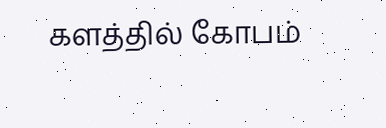களத்தில் கோபம்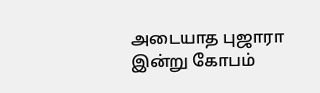அடையாத புஜாரா இன்று கோபம்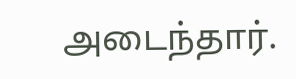அடைந்தார்.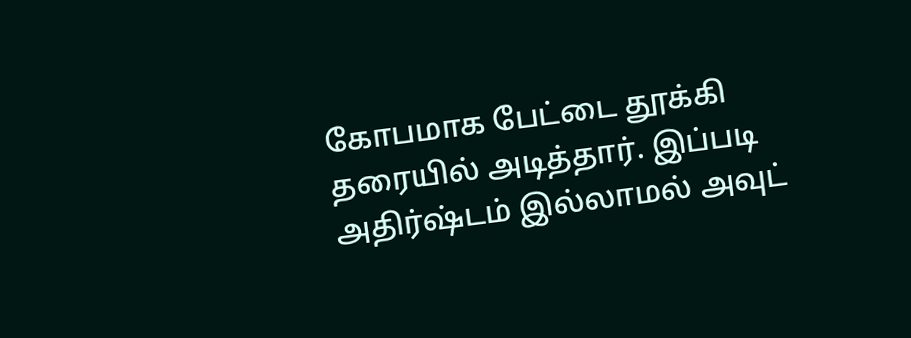கோபமாக பேட்டை தூக்கி தரையில் அடித்தார். இப்படி அதிர்ஷ்டம் இல்லாமல் அவுட்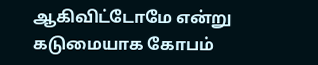ஆகிவிட்டோமே என்று கடுமையாக கோபம்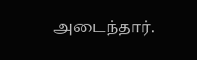அடைந்தார்.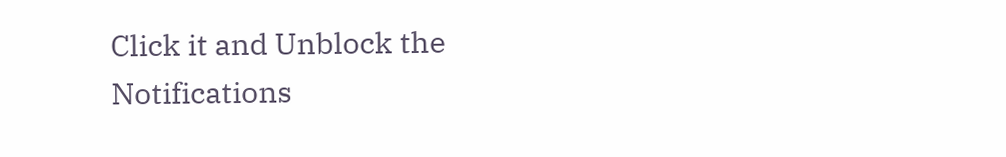Click it and Unblock the Notifications